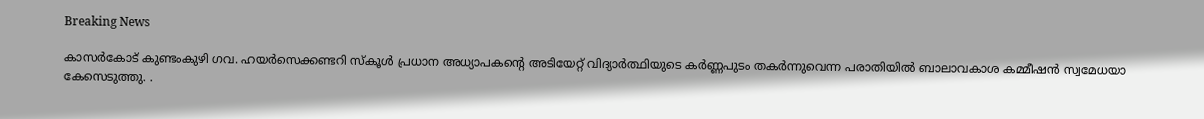Breaking News

കാസർകോട് കുണ്ടംകുഴി ഗവ. ഹയർസെക്കണ്ടറി സ്‌കൂൾ പ്രധാന അധ്യാപകൻ്റെ അടിയേറ്റ് വിദ്യാർത്ഥിയുടെ കർണ്ണപുടം തകർന്നുവെന്ന പരാതിയിൽ ബാലാവകാശ കമ്മീഷൻ സ്വമേധയാ കേസെടുത്തു. .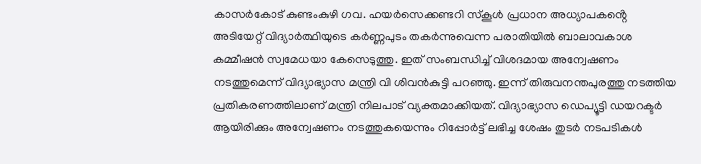കാസർകോട് കുണ്ടംകുഴി ഗവ. ഹയർസെക്കണ്ടറി സ്‌കൂൾ പ്രധാന അധ്യാപകൻ്റെ അടിയേറ്റ് വിദ്യാർത്ഥിയുടെ കർണ്ണപുടം തകർന്നുവെന്ന പരാതിയിൽ ബാലാവകാശ കമ്മീഷൻ സ്വമേധയാ കേസെടുത്തു. ഇത് സംബന്ധിച്ച് വിശദമായ അന്വേഷണം നടത്തുമെന്ന് വിദ്യാഭ്യാസ മന്ത്രി വി ശിവൻകുട്ടി പറഞ്ഞു. ഇന്ന് തിരുവനന്തപുരത്തു നടത്തിയ പ്രതികരണത്തിലാണ് മന്ത്രി നിലപാട് വ്യക്തമാക്കിയത്. വിദ്യാഭ്യാസ ഡെപ്യൂട്ടി ഡയറക്ടർ ആയിരിക്കും അന്വേഷണം നടത്തുകയെന്നും റിപ്പോർട്ട് ലഭിച്ച ശേഷം തുടർ നടപടികൾ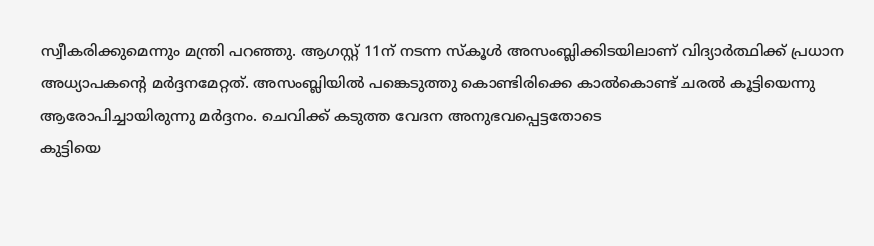സ്വീകരിക്കുമെന്നും മന്ത്രി പറഞ്ഞു. ആഗസ്റ്റ് 11ന് നടന്ന സ്കൂ‌ൾ അസംബ്ലിക്കിടയിലാണ് വിദ്യാർത്ഥിക്ക് പ്രധാന അധ്യാപകന്റെ മർദ്ദനമേറ്റത്. അസംബ്ലിയിൽ പങ്കെടുത്തു കൊണ്ടിരിക്കെ കാൽകൊണ്ട് ചരൽ കൂട്ടിയെന്നു ആരോപിച്ചായിരുന്നു മർദ്ദനം. ചെവിക്ക് കടുത്ത വേദന അനുഭവപ്പെട്ടതോടെ
കുട്ടിയെ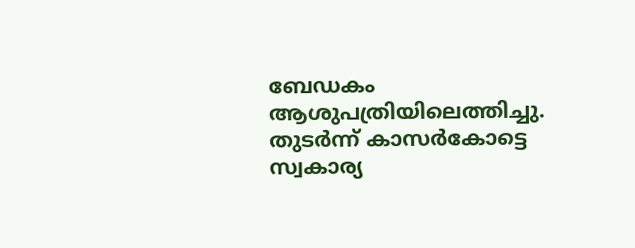ബേഡകം ആശുപത്രിയിലെത്തിച്ചു. തുടർന്ന് കാസർകോട്ടെ സ്വകാര്യ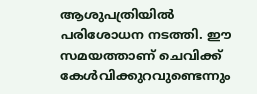ആശുപത്രിയിൽ പരിശോധന നടത്തി. ഈ സമയത്താണ് ചെവിക്ക് കേൾവിക്കുറവുണ്ടെന്നും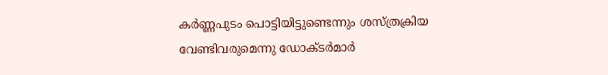കർണ്ണപുടം പൊട്ടിയിട്ടുണ്ടെന്നും ശസ്ത്രക്രിയ വേണ്ടിവരുമെന്നു ഡോക്ടർമാർ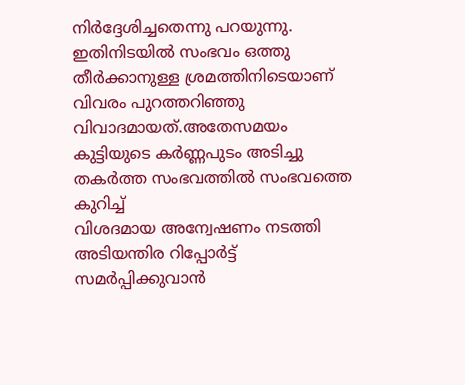നിർദ്ദേശിച്ചതെന്നു പറയുന്നു. ഇതിനിടയിൽ സംഭവം ഒത്തു തീർക്കാനുള്ള ശ്രമത്തിനിടെയാണ് വിവരം പുറത്തറിഞ്ഞു വിവാദമായത്.അതേസമയം കുട്ടിയുടെ കർണ്ണപുടം അടിച്ചു തകർത്ത സംഭവത്തിൽ സംഭവത്തെ കുറിച്ച്
വിശദമായ അന്വേഷണം നടത്തി അടിയന്തിര റിപ്പോർട്ട് സമർപ്പിക്കുവാൻ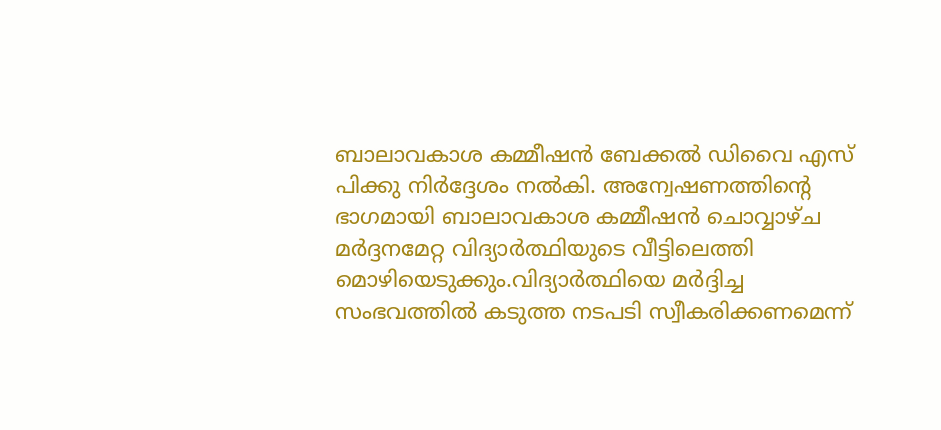ബാലാവകാശ കമ്മീഷൻ ബേക്കൽ ഡിവൈ എസ് പിക്കു നിർദ്ദേശം നൽകി. അന്വേഷണത്തിൻ്റെ ഭാഗമായി ബാലാവകാശ കമ്മീഷൻ ചൊവ്വാഴ്‌ച മർദ്ദനമേറ്റ വിദ്യാർത്ഥിയുടെ വീട്ടിലെത്തി മൊഴിയെടുക്കും.വിദ്യാർത്ഥിയെ മർദ്ദിച്ച സംഭവത്തിൽ കടുത്ത നടപടി സ്വീകരിക്കണമെന്ന്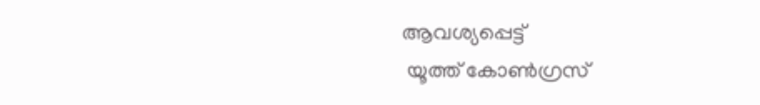ആവശ്യപ്പെട്ട്
 യൂത്ത് കോൺഗ്രസ്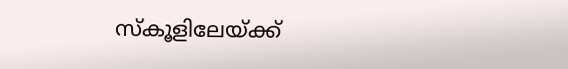സ്‌കൂളിലേയ്ക്ക്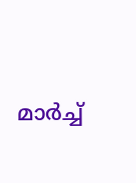മാർച്ച്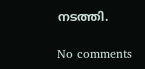നടത്തി.

No comments